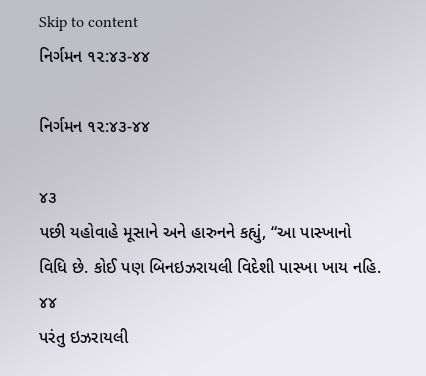Skip to content
નિર્ગમન ૧૨:૪૩-૪૪

નિર્ગમન ૧૨:૪૩-૪૪

૪૩
પછી યહોવાહે મૂસાને અને હારુનને કહ્યું, “આ પાસ્ખાનો વિધિ છે. કોઈ પણ બિનઇઝરાયલી વિદેશી પાસ્ખા ખાય નહિ.
૪૪
પરંતુ ઇઝરાયલી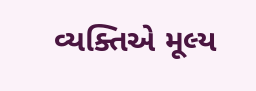વ્યક્તિએ મૂલ્ય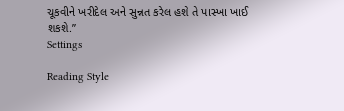ચૂકવીને ખરીદેલ અને સુન્નત કરેલ હશે તે પાસ્ખા ખાઈ શકશે.”
Settings

Reading Style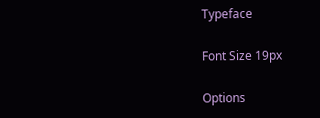Typeface

Font Size 19px

Options